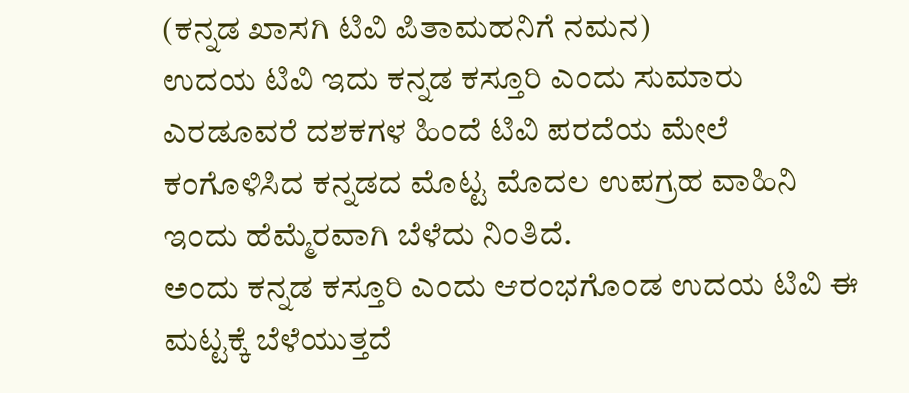(ಕನ್ನಡ ಖಾಸಗಿ ಟಿವಿ ಪಿತಾಮಹನಿಗೆ ನಮನ)
ಉದಯ ಟಿವಿ ಇದು ಕನ್ನಡ ಕಸ್ತೂರಿ ಎಂದು ಸುಮಾರು ಎರಡೂವರೆ ದಶಕಗಳ ಹಿಂದೆ ಟಿವಿ ಪರದೆಯ ಮೇಲೆ ಕಂಗೊಳಿಸಿದ ಕನ್ನಡದ ಮೊಟ್ಟ ಮೊದಲ ಉಪಗ್ರಹ ವಾಹಿನಿ ಇಂದು ಹೆಮ್ಮೆರವಾಗಿ ಬೆಳೆದು ನಿಂತಿದೆ.
ಅಂದು ಕನ್ನಡ ಕಸ್ತೂರಿ ಎಂದು ಆರಂಭಗೊಂಡ ಉದಯ ಟಿವಿ ಈ ಮಟ್ಟಕ್ಕೆ ಬೆಳೆಯುತ್ತದೆ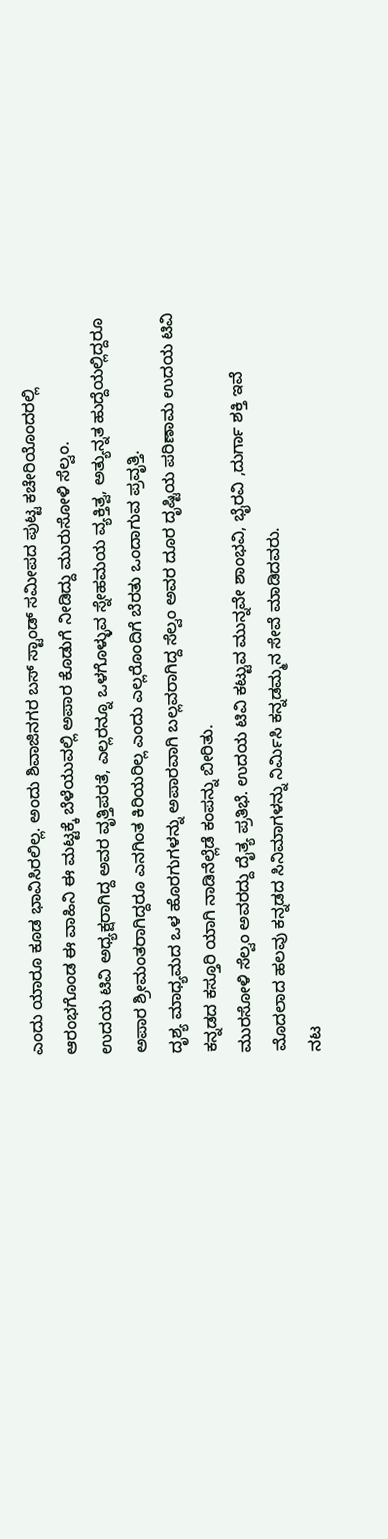ಎಂದು ಯಾರೂ ಕೂಡ ಭಾವಿಸಿರಲಿಲ್ಲ. ಅಂದು ಶಿವಾಜಿನಗರ ಬಸ್ ಸ್ಟಾಂಡ್ ಸಮೀಪದ ಪುಟ್ಟ ಕಚೇರಿಯೊಂದರಲ್ಲಿ ಆರಂಭಗೊಂಡ ಈ ವಾಹಿನಿ ಈ ಮಟ್ಟಕ್ಕೆ ಬೆಳೆಯುವಲ್ಲಿ ಅಪಾರ ಕೊಡುಗೆ ನೀಡಿದ್ದು ಮುರುಸೋಳಿ ಸೆಲ್ವಂ.
ಉದಯ ಟಿವಿ ಅಧ್ಯಕ್ಷರಾಗಿದ್ದ ಅವರ ವೃತ್ತಿಪರತೆ, ಎಲ್ಲರನ್ನೂ ಒಳಗೊಳ್ಳುವ ಸ್ನೇಹಮಯ ವ್ಯಕ್ತಿತ್ವ, ಅತ್ಯುನ್ನತ ಹುದ್ದೆಯಲ್ಲಿದ್ದರೂ ಅಪಾರ ಶ್ರೀಮಂತರಾಗಿದ್ದರೂ ಎನಗಿಂತ ಕಿರಿಯರಿಲ್ಲ ಎಂದು ಎಲ್ಲರೊಂದಿಗೆ ಬೆರತು ಒಂದಾಗುವ ಪ್ರವೃತ್ತಿ.
ದೃಶ್ಯ ಮಾಧ್ಯಮದ ಒಳ ಹೊರಗುಗಳನ್ನು ಅಪಾರವಾಗಿ ಬಲ್ಲವರಾಗಿದ್ದ ಸೆಲ್ವಂ ಅವರ ದೂರ ದೃಷ್ಟಿಯ ಪರಿಣಾಮ ಉದಯ ಟಿವಿ ಕನ್ನಡದ ಕಸ್ತೂರಿ ಯಾಗಿ ನಾಡಿನೆಲ್ಲೆಡೆ ಕಂಪನ್ನು ಬೀರಿತು.
ಮುರಸೋಳಿ ಸೆಲ್ವಂ ಅವರದ್ದು ದೈತ್ಯ ಪ್ರತಿಭೆ. ಉದಯ ಟಿವಿ ಕಟ್ಟುವ ಮುನ್ನವೇ ಶಾಂಭವಿ, ಭೈರವಿ ,ದುರ್ಗಾ ಶಕ್ತಿ ಇವೆ ಮೊದಲಾದ ಹಲವು ಕನ್ನಡದ ಸಿನಿಮಾಗಳನ್ನು ನಿರ್ಮಿಸಿ ಕನ್ನಡಮ್ಮನ ಸೇವೆ ಮಾಡಿದವರು.
ನಟ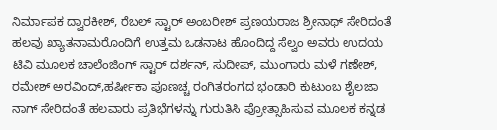ನಿರ್ಮಾಪಕ ದ್ವಾರಕೀಶ್, ರೆಬಲ್ ಸ್ಟಾರ್ ಅಂಬರೀಶ್ ಪ್ರಣಯರಾಜ ಶ್ರೀನಾಥ್ ಸೇರಿದಂತೆ ಹಲವು ಖ್ಯಾತನಾಮರೊಂದಿಗೆ ಉತ್ತಮ ಒಡನಾಟ ಹೊಂದಿದ್ದ ಸೆಲ್ವಂ ಅವರು ಉದಯ ಟಿವಿ ಮೂಲಕ ಚಾಲೆಂಜಿಂಗ್ ಸ್ಟಾರ್ ದರ್ಶನ್, ಸುದೀಪ್, ಮುಂಗಾರು ಮಳೆ ಗಣೇಶ್, ರಮೇಶ್ ಅರವಿಂದ್,ಹರ್ಷೀಕಾ ಪೂಣಚ್ಚ ರಂಗಿತರಂಗದ ಭಂಡಾರಿ ಕುಟುಂಬ ಶೈಲಜಾ ನಾಗ್ ಸೇರಿದಂತೆ ಹಲವಾರು ಪ್ರತಿಭೆಗಳನ್ನು ಗುರುತಿಸಿ ಪ್ರೋತ್ಸಾಹಿಸುವ ಮೂಲಕ ಕನ್ನಡ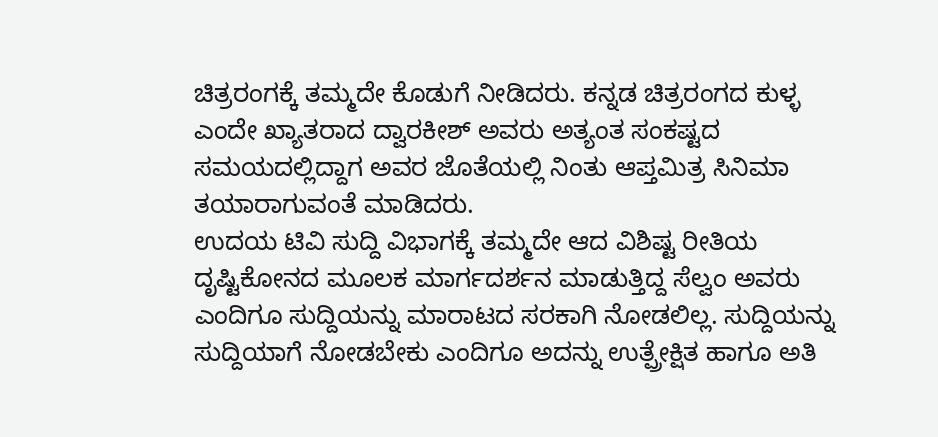ಚಿತ್ರರಂಗಕ್ಕೆ ತಮ್ಮದೇ ಕೊಡುಗೆ ನೀಡಿದರು. ಕನ್ನಡ ಚಿತ್ರರಂಗದ ಕುಳ್ಳ ಎಂದೇ ಖ್ಯಾತರಾದ ದ್ವಾರಕೀಶ್ ಅವರು ಅತ್ಯಂತ ಸಂಕಷ್ಟದ ಸಮಯದಲ್ಲಿದ್ದಾಗ ಅವರ ಜೊತೆಯಲ್ಲಿ ನಿಂತು ಆಪ್ತಮಿತ್ರ ಸಿನಿಮಾ ತಯಾರಾಗುವಂತೆ ಮಾಡಿದರು.
ಉದಯ ಟಿವಿ ಸುದ್ದಿ ವಿಭಾಗಕ್ಕೆ ತಮ್ಮದೇ ಆದ ವಿಶಿಷ್ಟ ರೀತಿಯ ದೃಷ್ಟಿಕೋನದ ಮೂಲಕ ಮಾರ್ಗದರ್ಶನ ಮಾಡುತ್ತಿದ್ದ ಸೆಲ್ವಂ ಅವರು ಎಂದಿಗೂ ಸುದ್ದಿಯನ್ನು ಮಾರಾಟದ ಸರಕಾಗಿ ನೋಡಲಿಲ್ಲ. ಸುದ್ದಿಯನ್ನು ಸುದ್ದಿಯಾಗೆ ನೋಡಬೇಕು ಎಂದಿಗೂ ಅದನ್ನು ಉತ್ಪ್ರೇಕ್ಷಿತ ಹಾಗೂ ಅತಿ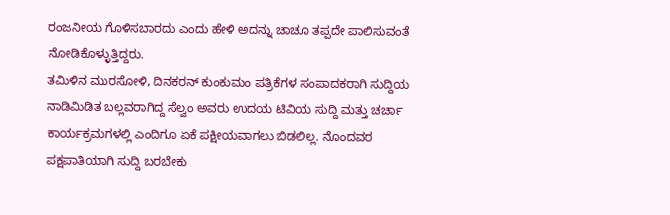ರಂಜನೀಯ ಗೊಳಿಸಬಾರದು ಎಂದು ಹೇಳಿ ಅದನ್ನು ಚಾಚೂ ತಪ್ಪದೇ ಪಾಲಿಸುವಂತೆ ನೋಡಿಕೊಳ್ಳುತ್ತಿದ್ದರು.
ತಮಿಳಿನ ಮುರಸೋಳಿ, ದಿನಕರನ್ ಕುಂಕುಮಂ ಪತ್ರಿಕೆಗಳ ಸಂಪಾದಕರಾಗಿ ಸುದ್ದಿಯ ನಾಡಿಮಿಡಿತ ಬಲ್ಲವರಾಗಿದ್ದ ಸೆಲ್ವಂ ಅವರು ಉದಯ ಟಿವಿಯ ಸುದ್ದಿ ಮತ್ತು ಚರ್ಚಾ ಕಾರ್ಯಕ್ರಮಗಳಲ್ಲಿ ಎಂದಿಗೂ ಏಕೆ ಪಕ್ಷೀಯವಾಗಲು ಬಿಡಲಿಲ್ಲ. ನೊಂದವರ ಪಕ್ಷಪಾತಿಯಾಗಿ ಸುದ್ದಿ ಬರಬೇಕು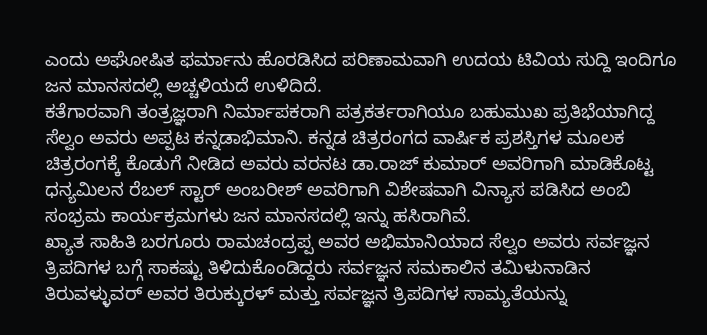ಎಂದು ಅಘೋಷಿತ ಫರ್ಮಾನು ಹೊರಡಿಸಿದ ಪರಿಣಾಮವಾಗಿ ಉದಯ ಟಿವಿಯ ಸುದ್ದಿ ಇಂದಿಗೂ ಜನ ಮಾನಸದಲ್ಲಿ ಅಚ್ಚಳಿಯದೆ ಉಳಿದಿದೆ.
ಕತೆಗಾರವಾಗಿ ತಂತ್ರಜ್ಞರಾಗಿ ನಿರ್ಮಾಪಕರಾಗಿ ಪತ್ರಕರ್ತರಾಗಿಯೂ ಬಹುಮುಖ ಪ್ರತಿಭೆಯಾಗಿದ್ದ ಸೆಲ್ವಂ ಅವರು ಅಪ್ಪಟ ಕನ್ನಡಾಭಿಮಾನಿ. ಕನ್ನಡ ಚಿತ್ರರಂಗದ ವಾರ್ಷಿಕ ಪ್ರಶಸ್ತಿಗಳ ಮೂಲಕ ಚಿತ್ರರಂಗಕ್ಕೆ ಕೊಡುಗೆ ನೀಡಿದ ಅವರು ವರನಟ ಡಾ.ರಾಜ್ ಕುಮಾರ್ ಅವರಿಗಾಗಿ ಮಾಡಿಕೊಟ್ಟ ಧನ್ಯಮಿಲನ ರೆಬಲ್ ಸ್ಟಾರ್ ಅಂಬರೀಶ್ ಅವರಿಗಾಗಿ ವಿಶೇಷವಾಗಿ ವಿನ್ಯಾಸ ಪಡಿಸಿದ ಅಂಬಿ ಸಂಭ್ರಮ ಕಾರ್ಯಕ್ರಮಗಳು ಜನ ಮಾನಸದಲ್ಲಿ ಇನ್ನು ಹಸಿರಾಗಿವೆ.
ಖ್ಯಾತ ಸಾಹಿತಿ ಬರಗೂರು ರಾಮಚಂದ್ರಪ್ಪ ಅವರ ಅಭಿಮಾನಿಯಾದ ಸೆಲ್ವಂ ಅವರು ಸರ್ವಜ್ಞನ ತ್ರಿಪದಿಗಳ ಬಗ್ಗೆ ಸಾಕಷ್ಟು ತಿಳಿದುಕೊಂಡಿದ್ದರು ಸರ್ವಜ್ಞನ ಸಮಕಾಲಿನ ತಮಿಳುನಾಡಿನ ತಿರುವಳ್ಳುವರ್ ಅವರ ತಿರುಕ್ಕುರಳ್ ಮತ್ತು ಸರ್ವಜ್ಞನ ತ್ರಿಪದಿಗಳ ಸಾಮ್ಯತೆಯನ್ನು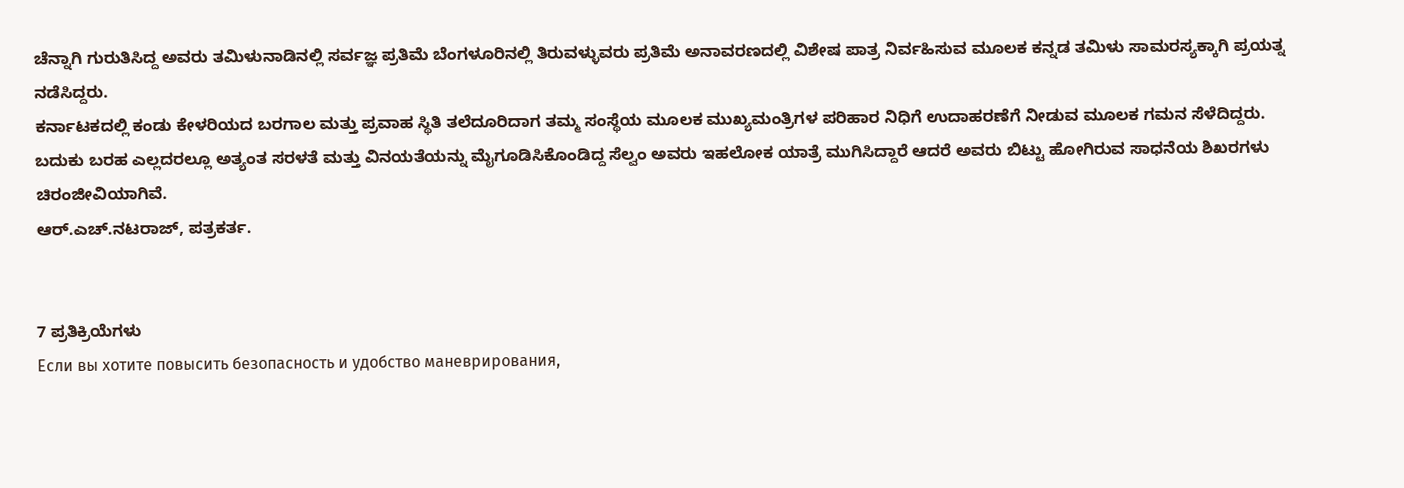ಚೆನ್ನಾಗಿ ಗುರುತಿಸಿದ್ದ ಅವರು ತಮಿಳುನಾಡಿನಲ್ಲಿ ಸರ್ವಜ್ಞ ಪ್ರತಿಮೆ ಬೆಂಗಳೂರಿನಲ್ಲಿ ತಿರುವಳ್ಳುವರು ಪ್ರತಿಮೆ ಅನಾವರಣದಲ್ಲಿ ವಿಶೇಷ ಪಾತ್ರ ನಿರ್ವಹಿಸುವ ಮೂಲಕ ಕನ್ನಡ ತಮಿಳು ಸಾಮರಸ್ಯಕ್ಕಾಗಿ ಪ್ರಯತ್ನ ನಡೆಸಿದ್ದರು.
ಕರ್ನಾಟಕದಲ್ಲಿ ಕಂಡು ಕೇಳರಿಯದ ಬರಗಾಲ ಮತ್ತು ಪ್ರವಾಹ ಸ್ಥಿತಿ ತಲೆದೂರಿದಾಗ ತಮ್ಮ ಸಂಸ್ಥೆಯ ಮೂಲಕ ಮುಖ್ಯಮಂತ್ರಿಗಳ ಪರಿಹಾರ ನಿಧಿಗೆ ಉದಾಹರಣೆಗೆ ನೀಡುವ ಮೂಲಕ ಗಮನ ಸೆಳೆದಿದ್ದರು.
ಬದುಕು ಬರಹ ಎಲ್ಲದರಲ್ಲೂ ಅತ್ಯಂತ ಸರಳತೆ ಮತ್ತು ವಿನಯತೆಯನ್ನು ಮೈಗೂಡಿಸಿಕೊಂಡಿದ್ದ ಸೆಲ್ವಂ ಅವರು ಇಹಲೋಕ ಯಾತ್ರೆ ಮುಗಿಸಿದ್ದಾರೆ ಆದರೆ ಅವರು ಬಿಟ್ಟು ಹೋಗಿರುವ ಸಾಧನೆಯ ಶಿಖರಗಳು ಚಿರಂಜೀವಿಯಾಗಿವೆ.
ಆರ್.ಎಚ್.ನಟರಾಜ್, ಪತ್ರಕರ್ತ.


7 ಪ್ರತಿಕ್ರಿಯೆಗಳು
Если вы хотите повысить безопасность и удобство маневрирования,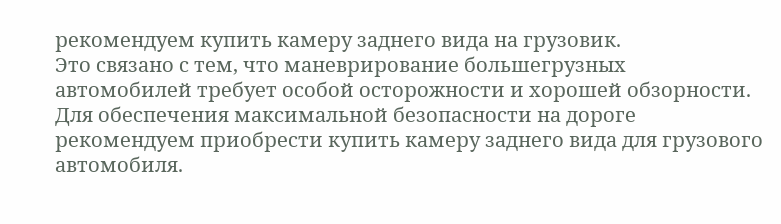рекомендуем купить камеру заднего вида на грузовик.
Это связано с тем, что маневрирование большегрузных автомобилей требует особой осторожности и хорошей обзорности.
Для обеспечения максимальной безопасности на дороге рекомендуем приобрести купить камеру заднего вида для грузового автомобиля.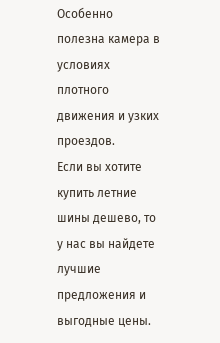Особенно полезна камера в условиях плотного движения и узких проездов.
Если вы хотите купить летние шины дешево, то у нас вы найдете лучшие предложения и выгодные цены.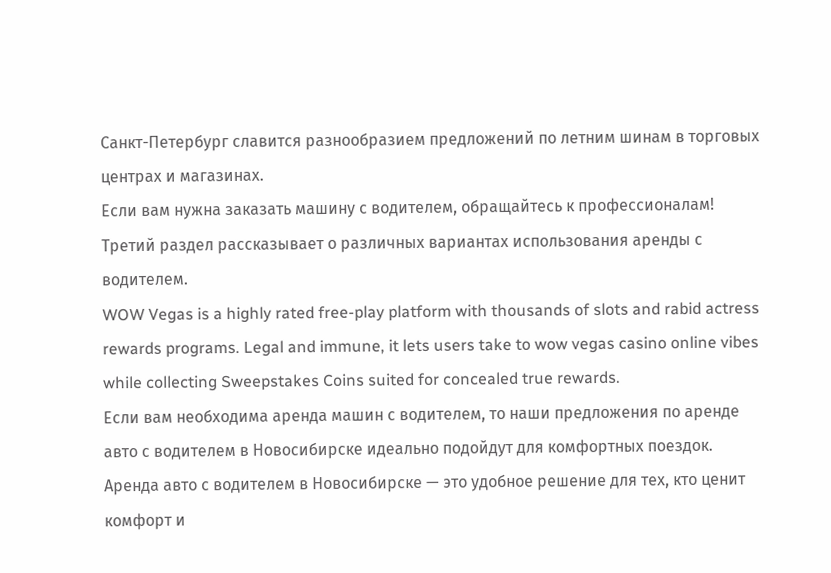Санкт-Петербург славится разнообразием предложений по летним шинам в торговых центрах и магазинах.
Если вам нужна заказать машину с водителем, обращайтесь к профессионалам!
Третий раздел рассказывает о различных вариантах использования аренды с водителем.
WOW Vegas is a highly rated free-play platform with thousands of slots and rabid actress rewards programs. Legal and immune, it lets users take to wow vegas casino online vibes while collecting Sweepstakes Coins suited for concealed true rewards.
Если вам необходима аренда машин с водителем, то наши предложения по аренде авто с водителем в Новосибирске идеально подойдут для комфортных поездок.
Аренда авто с водителем в Новосибирске — это удобное решение для тех, кто ценит комфорт и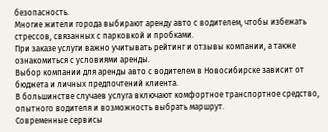безопасность.
Многие жители города выбирают аренду авто с водителем, чтобы избежать стрессов, связанных с парковкой и пробками.
При заказе услуги важно учитывать рейтинг и отзывы компании, а также ознакомиться с условиями аренды.
Выбор компании для аренды авто с водителем в Новосибирске зависит от бюджета и личных предпочтений клиента.
В большинстве случаев услуга включают комфортное транспортное средство, опытного водителя и возможность выбрать маршрут.
Современные сервисы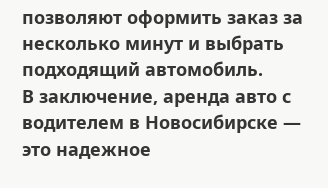позволяют оформить заказ за несколько минут и выбрать подходящий автомобиль.
В заключение, аренда авто с водителем в Новосибирске — это надежное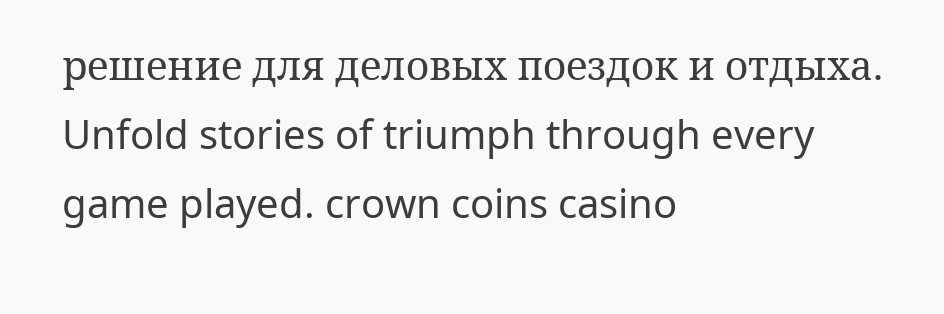решение для деловых поездок и отдыха.
Unfold stories of triumph through every game played. crown coins casino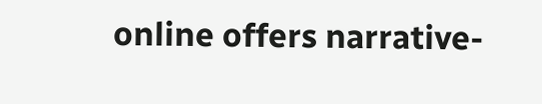online offers narrative-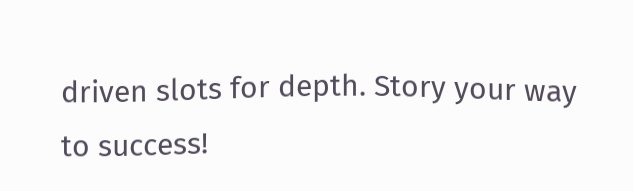driven slots for depth. Story your way to success!